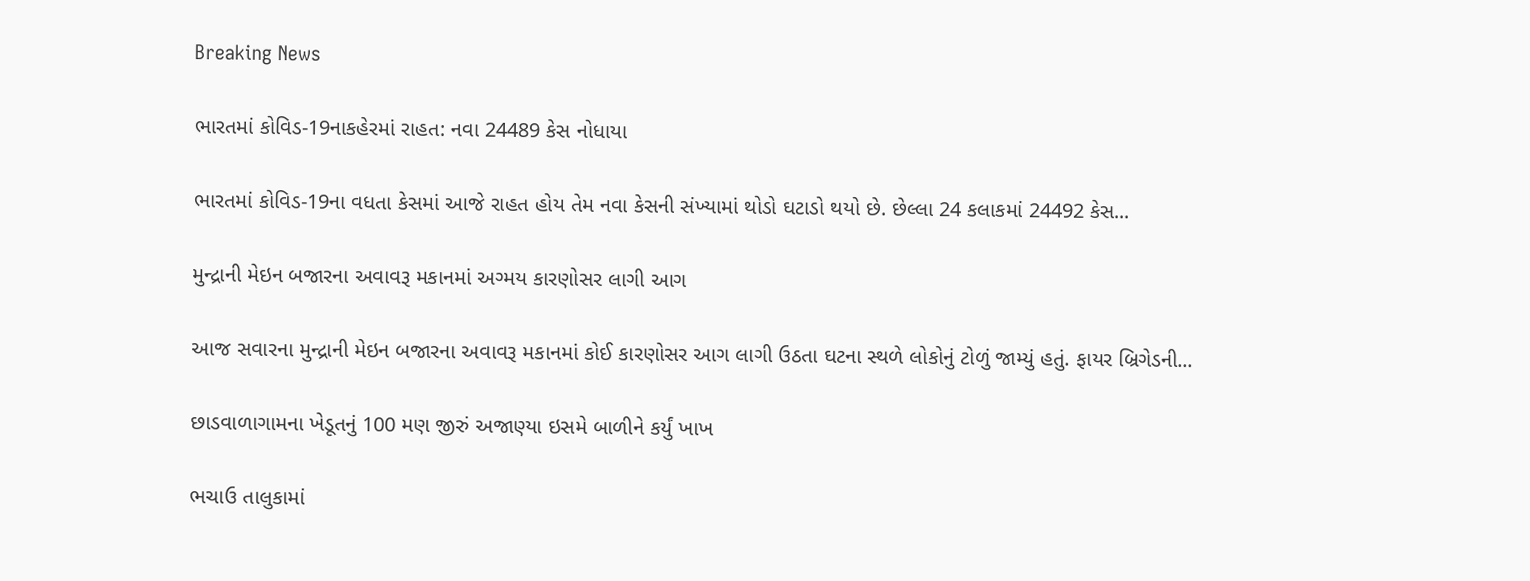Breaking News

ભારતમાં કોવિડ-19નાકહેરમાં રાહત: નવા 24489 કેસ નોધાયા

ભારતમાં કોવિડ-19ના વધતા કેસમાં આજે રાહત હોય તેમ નવા કેસની સંખ્યામાં થોડો ઘટાડો થયો છે. છેલ્લા 24 કલાકમાં 24492 કેસ...

મુન્દ્રાની મેઇન બજારના અવાવરૂ મકાનમાં અગ્મય કારણોસર લાગી આગ

આજ સવારના મુન્દ્રાની મેઇન બજારના અવાવરૂ મકાનમાં કોઈ કારણોસર આગ લાગી ઉઠતા ઘટના સ્થળે લોકોનું ટોળું જામ્યું હતું. ફાયર બ્રિગેડની...

છાડવાળાગામના ખેડૂતનું 100 મણ જીરું અજાણ્યા ઇસમે બાળીને કર્યું ખાખ

ભચાઉ તાલુકામાં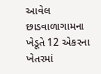આવેલ છાડવાળાગામના ખેડૂતે 12 એકરના ખેતરમાં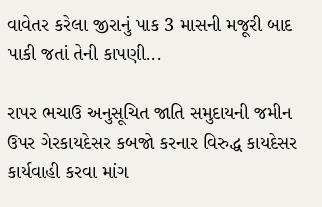વાવેતર કરેલા જીરાનું પાક 3 માસની મજૂરી બાદ પાકી જતાં તેની કાપણી...

રાપર ભચાઉ અનુસૂચિત જાતિ સમુદાયની જમીન ઉપર ગેરકાયદેસર કબજો કરનાર વિરુદ્ધ કાયદેસર કાર્યવાહી કરવા માંગ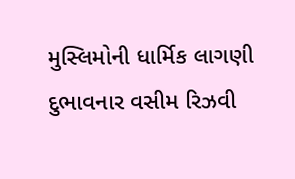મુસ્લિમોની ધાર્મિક લાગણી દુભાવનાર વસીમ રિઝવી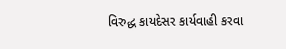વિરુદ્ધ કાયદેસર કાર્યવાહી કરવા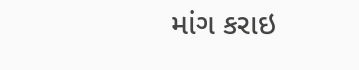માંગ કરાઇ